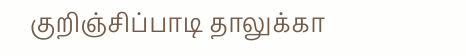குறிஞ்சிப்பாடி தாலுக்கா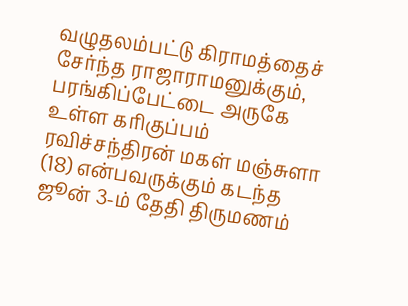வழுதலம்பட்டு கிராமத்தைச் சேர்ந்த ராஜாராமனுக்கும், பரங்கிப்பேட்டை அருகே உள்ள கரிகுப்பம் ரவிச்சந்திரன் மகள் மஞ்சுளா (18) என்பவருக்கும் கடந்த ஜூன் 3-ம் தேதி திருமணம்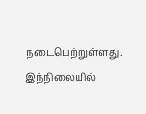நடைபெற்றுள்ளது. இந்நிலையில்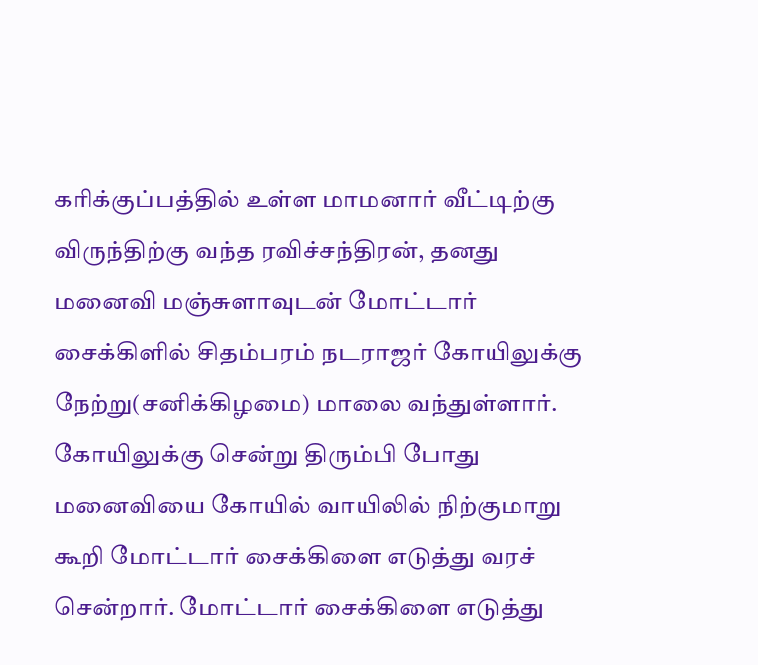கரிக்குப்பத்தில் உள்ள மாமனார் வீட்டிற்கு விருந்திற்கு வந்த ரவிச்சந்திரன், தனது மனைவி மஞ்சுளாவுடன் மோட்டார் சைக்கிளில் சிதம்பரம் நடராஜர் கோயிலுக்கு நேற்று(சனிக்கிழமை) மாலை வந்துள்ளார். கோயிலுக்கு சென்று திரும்பி போது மனைவியை கோயில் வாயிலில் நிற்குமாறு கூறி மோட்டார் சைக்கிளை எடுத்து வரச் சென்றார். மோட்டார் சைக்கிளை எடுத்து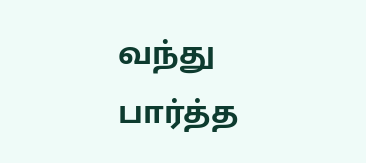வந்து பார்த்த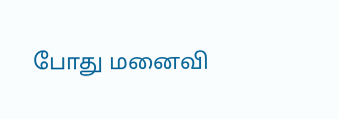போது மனைவி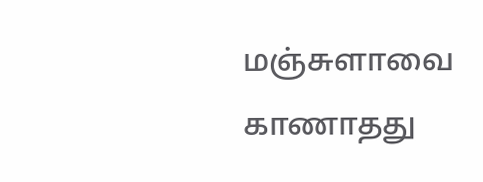மஞ்சுளாவை காணாதது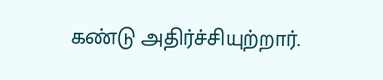கண்டு அதிர்ச்சியுற்றார்.